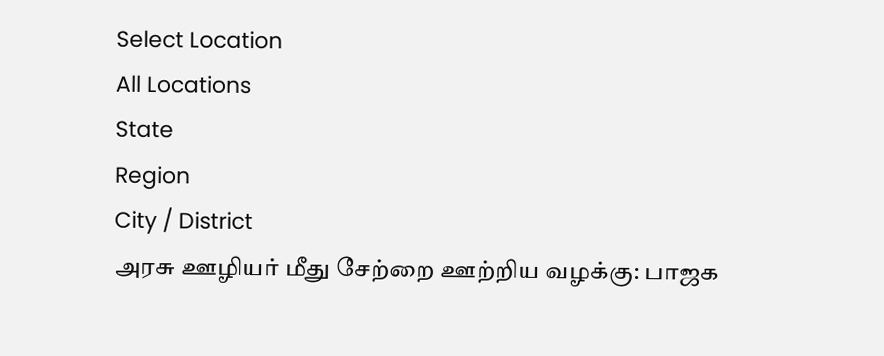Select Location
All Locations
State
Region
City / District
அரசு ஊழியர் மீது சேற்றை ஊற்றிய வழக்கு: பாஜக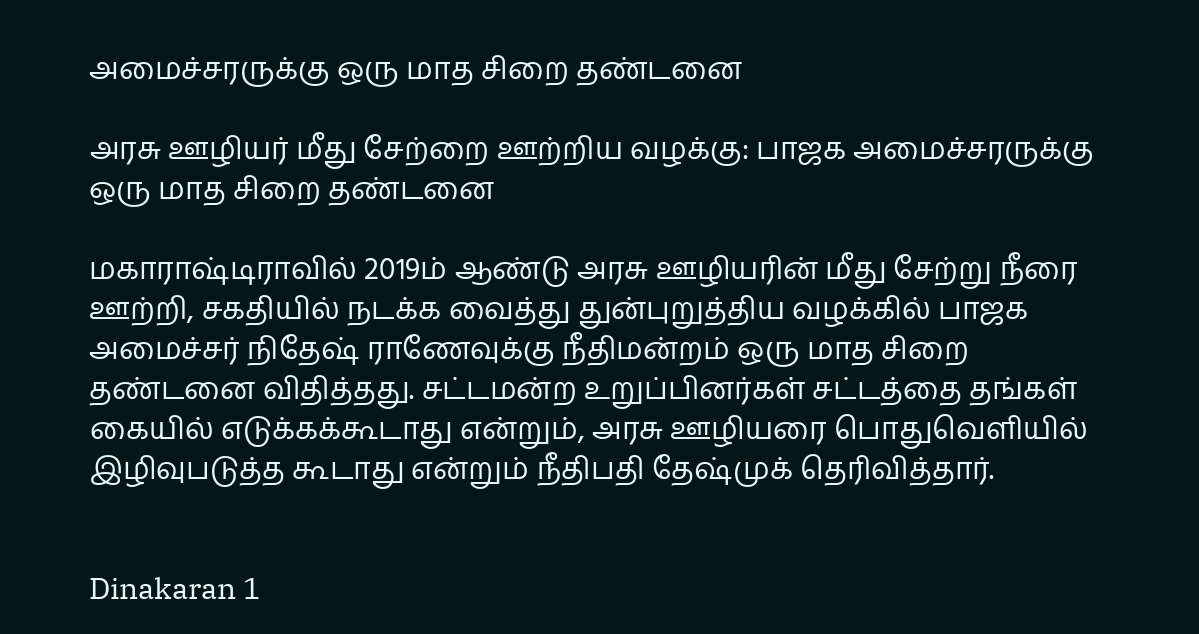அமைச்சரருக்கு ஒரு மாத சிறை தண்டனை

அரசு ஊழியர் மீது சேற்றை ஊற்றிய வழக்கு: பாஜக அமைச்சரருக்கு ஒரு மாத சிறை தண்டனை

மகாராஷ்டிராவில் 2019ம் ஆண்டு அரசு ஊழியரின் மீது சேற்று நீரை ஊற்றி, சகதியில் நடக்க வைத்து துன்புறுத்திய வழக்கில் பாஜக அமைச்சர் நிதேஷ் ராணேவுக்கு நீதிமன்றம் ஒரு மாத சிறை தண்டனை விதித்தது. சட்டமன்ற உறுப்பினர்கள் சட்டத்தை தங்கள் கையில் எடுக்கக்கூடாது என்றும், அரசு ஊழியரை பொதுவெளியில் இழிவுபடுத்த கூடாது என்றும் நீதிபதி தேஷ்முக் தெரிவித்தார்.


Dinakaran 1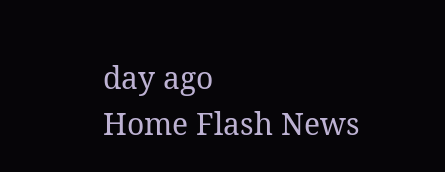day ago
Home Flash News